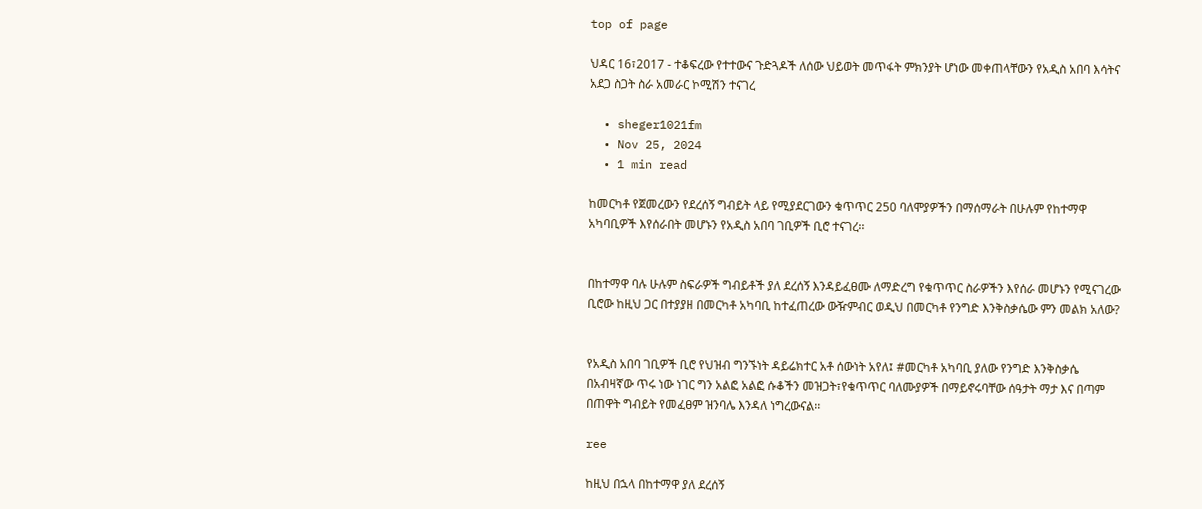top of page

ህዳር 16፣2017 - ተቆፍረው የተተውና ጉድጓዶች ለሰው ህይወት መጥፋት ምክንያት ሆነው መቀጠላቸውን የአዲስ አበባ እሳትና አደጋ ስጋት ስራ አመራር ኮሚሽን ተናገረ

  • sheger1021fm
  • Nov 25, 2024
  • 1 min read

ከመርካቶ የጀመረውን የደረሰኝ ግብይት ላይ የሚያደርገውን ቁጥጥር 250 ባለሞያዎችን በማሰማራት በሁሉም የከተማዋ አካባቢዎች እየሰራበት መሆኑን የአዲስ አበባ ገቢዎች ቢሮ ተናገረ፡፡


በከተማዋ ባሉ ሁሉም ስፍራዎች ግብይቶች ያለ ደረሰኝ እንዳይፈፀሙ ለማድረግ የቁጥጥር ስራዎችን እየሰራ መሆኑን የሚናገረው ቢሮው ከዚህ ጋር በተያያዘ በመርካቶ አካባቢ ከተፈጠረው ውዥምብር ወዲህ በመርካቶ የንግድ እንቅስቃሴው ምን መልክ አለው?


የአዲስ አበባ ገቢዎች ቢሮ የህዝብ ግንኙነት ዳይሬክተር አቶ ሰውነት አየለ፤ #መርካቶ አካባቢ ያለው የንግድ እንቅስቃሴ በአብዛኛው ጥሩ ነው ነገር ግን አልፎ አልፎ ሱቆችን መዝጋት፣የቁጥጥር ባለሙያዎች በማይኖሩባቸው ሰዓታት ማታ እና በጣም በጠዋት ግብይት የመፈፀም ዝንባሌ እንዳለ ነግረውናል፡፡

ree

ከዚህ በኋላ በከተማዋ ያለ ደረሰኝ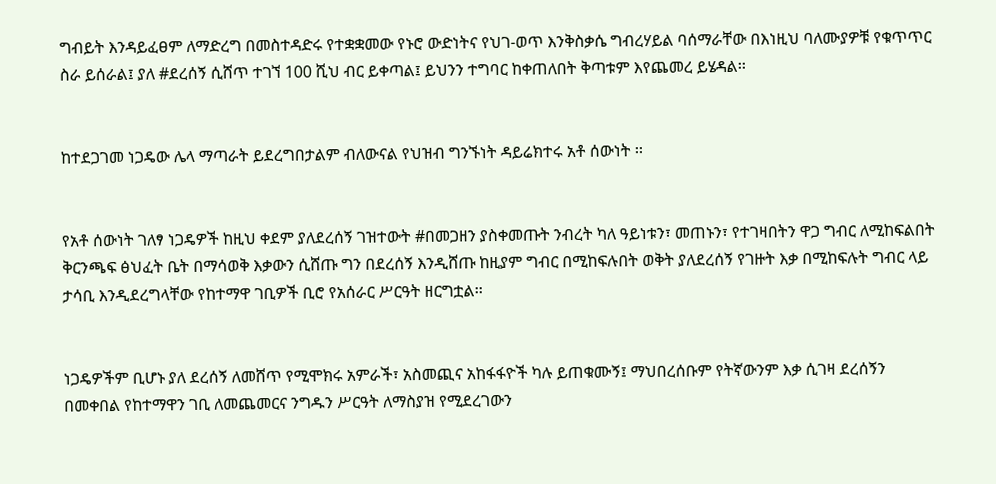ግብይት እንዳይፈፀም ለማድረግ በመስተዳድሩ የተቋቋመው የኑሮ ውድነትና የህገ-ወጥ እንቅስቃሴ ግብረሃይል ባሰማራቸው በእነዚህ ባለሙያዎቹ የቁጥጥር ስራ ይሰራል፤ ያለ #ደረሰኝ ሲሸጥ ተገኘ 100 ሺህ ብር ይቀጣል፤ ይህንን ተግባር ከቀጠለበት ቅጣቱም እየጨመረ ይሄዳል፡፡


ከተደጋገመ ነጋዴው ሌላ ማጣራት ይደረግበታልም ብለውናል የህዝብ ግንኙነት ዳይሬክተሩ አቶ ሰውነት ፡፡


የአቶ ሰውነት ገለፃ ነጋዴዎች ከዚህ ቀደም ያለደረሰኝ ገዝተውት #በመጋዘን ያስቀመጡት ንብረት ካለ ዓይነቱን፣ መጠኑን፣ የተገዛበትን ዋጋ ግብር ለሚከፍልበት ቅርንጫፍ ፅህፈት ቤት በማሳወቅ እቃውን ሲሸጡ ግን በደረሰኝ እንዲሸጡ ከዚያም ግብር በሚከፍሉበት ወቅት ያለደረሰኝ የገዙት እቃ በሚከፍሉት ግብር ላይ ታሳቢ እንዲደረግላቸው የከተማዋ ገቢዎች ቢሮ የአሰራር ሥርዓት ዘርግቷል፡፡


ነጋዴዎችም ቢሆኑ ያለ ደረሰኝ ለመሸጥ የሚሞክሩ አምራች፣ አስመጪና አከፋፋዮች ካሉ ይጠቁሙኝ፤ ማህበረሰቡም የትኛውንም እቃ ሲገዛ ደረሰኝን በመቀበል የከተማዋን ገቢ ለመጨመርና ንግዱን ሥርዓት ለማስያዝ የሚደረገውን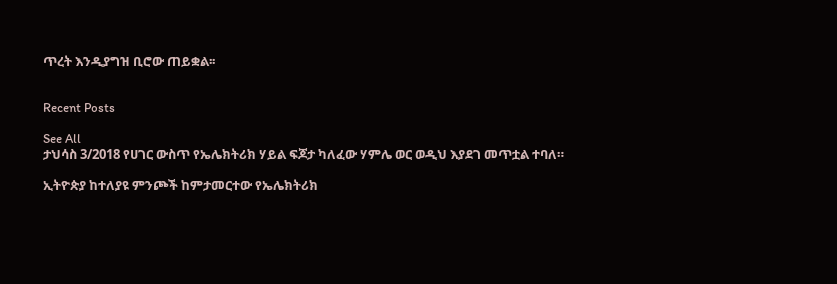ጥረት እንዲያግዝ ቢሮው ጠይቋል፡፡


Recent Posts

See All
ታህሳስ 3/2018 የሀገር ውስጥ የኤሌክትሪክ ሃይል ፍጆታ ካለፈው ሃምሌ ወር ወዲህ እያደገ መጥቷል ተባለ።

ኢትዮጵያ ከተለያዩ ምንጮች ከምታመርተው የኤሌክትሪክ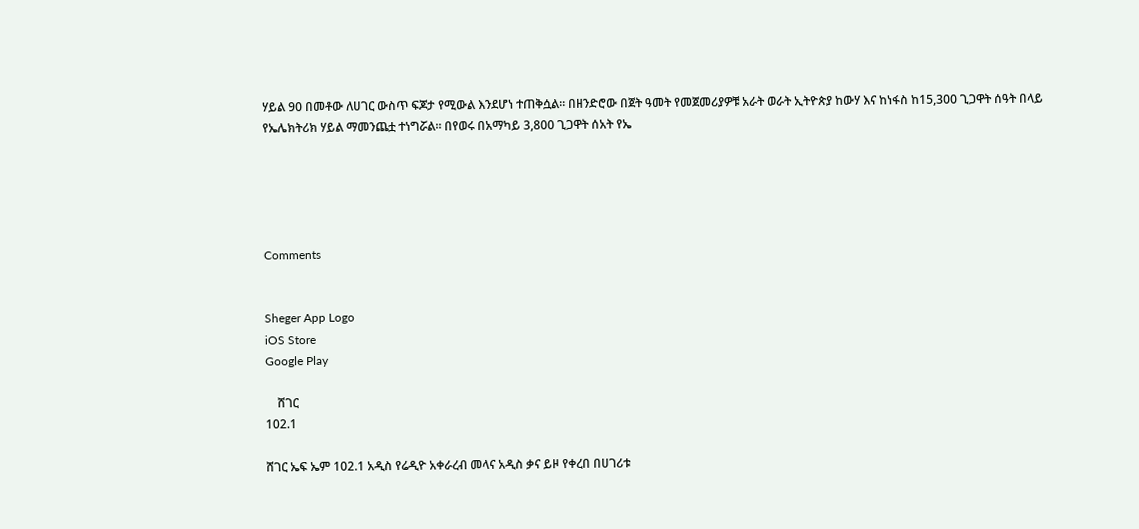ሃይል 90 በመቶው ለሀገር ውስጥ ፍጆታ የሚውል እንደሆነ ተጠቅሷል። በዘንድሮው በጀት ዓመት የመጀመሪያዎቹ አራት ወራት ኢትዮጵያ ከውሃ እና ከነፋስ ከ15,300 ጊጋዋት ሰዓት በላይ የኤሌክትሪክ ሃይል ማመንጨቷ ተነግሯል። በየወሩ በአማካይ 3,800 ጊጋዋት ሰአት የኤ





Comments


Sheger App Logo
iOS Store
Google Play

    ሸገር
102.1

ሸገር ኤፍ ኤም 102.1 አዲስ የሬዲዮ አቀራረብ መላና አዲስ ቃና ይዞ የቀረበ በሀገሪቱ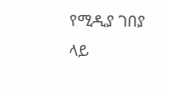የሚዲያ ገበያ ላይ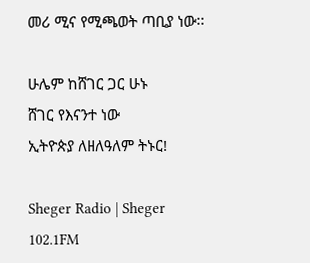መሪ ሚና የሚጫወት ጣቢያ ነው፡፡

ሁሌም ከሸገር ጋር ሁኑ
ሸገር የእናንተ ነው
ኢትዮጵያ ለዘለዓለም ትኑር!

Sheger Radio | Sheger 102.1FM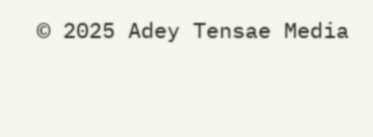© 2025 Adey Tensae Media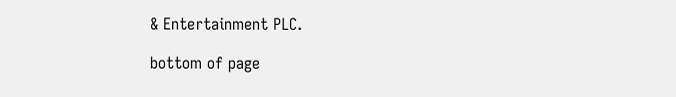& Entertainment PLC.

bottom of page